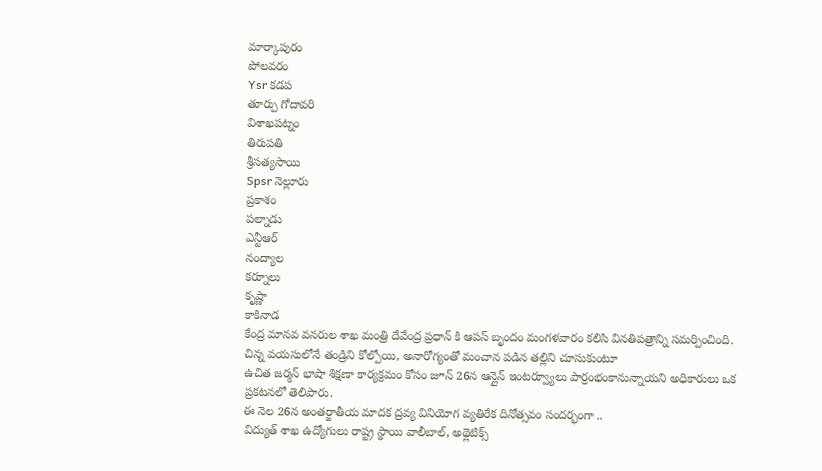మార్కాపురం
పోలవరం
Ysr కడప
తూర్పు గోదావరి
విశాఖపట్నం
తిరుపతి
శ్రీసత్యసాయి
Spsr నెల్లూరు
ప్రకాశం
పల్నాడు
ఎన్టీఆర్
నంద్యాల
కర్నూలు
కృష్ణా
కాకినాడ
కేంద్ర మానవ వనరుల శాఖ మంత్రి దేవేంద్ర ప్రధాన్ కి ఆపస్ బృందం మంగళవారం కలిసి వినతిపత్రాన్ని సమర్పించింది.
చిన్న వయసులోనే తండ్రిని కోల్పోయి, అనారోగ్యంతో మంచాన పడిన తల్లిని చూసుకుంటూ
ఉచిత జర్మన్ భాషా శిక్షణా కార్యక్రమం కోసం జూన్ 26న ఆన్లైన్ ఇంటర్వ్యూలు పార్రంభంకానున్నాయని అధికారులు ఒక ప్రకటనలో తెలిపారు.
ఈ నెల 26న అంతర్జాతీయ మాదక ద్రవ్య వినియోగ వ్యతిరేక దినోత్సవం సందర్భంగా ..
విద్యుత్ శాఖ ఉద్యోగులు రాష్ట్ర స్థాయి వాలీబాల్, అథ్లెటిక్స్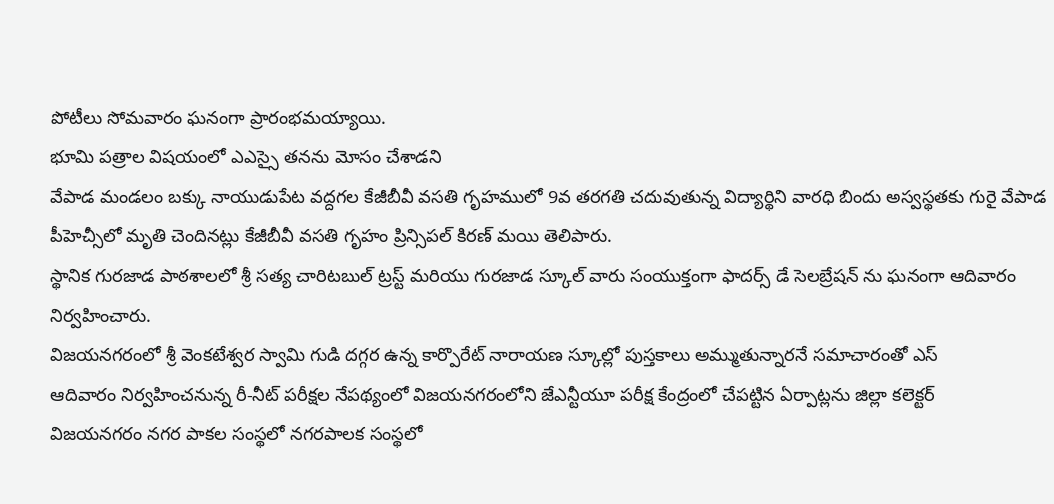పోటీలు సోమవారం ఘనంగా ప్రారంభమయ్యాయి.
భూమి పత్రాల విషయంలో ఎఎస్సై తనను మోసం చేశాడని
వేపాడ మండలం బక్కు నాయుడుపేట వద్దగల కేజీబీవీ వసతి గృహములో 9వ తరగతి చదువుతున్న విద్యార్థిని వారధి బిందు అస్వస్థతకు గురై వేపాడ పీహెచ్సీలో మృతి చెందినట్లు కేజీబీవీ వసతి గృహం ప్రిన్సిపల్ కిరణ్ మయి తెలిపారు.
స్థానిక గురజాడ పాఠశాలలో శ్రీ సత్య చారిటబుల్ ట్రస్ట్ మరియు గురజాడ స్కూల్ వారు సంయుక్తంగా ఫాదర్స్ డే సెలబ్రేషన్ ను ఘనంగా ఆదివారం నిర్వహించారు.
విజయనగరంలో శ్రీ వెంకటేశ్వర స్వామి గుడి దగ్గర ఉన్న కార్పొరేట్ నారాయణ స్కూల్లో పుస్తకాలు అమ్ముతున్నారనే సమాచారంతో ఎస్
ఆదివారం నిర్వహించనున్న రీ-నీట్ పరీక్షల నేపథ్యంలో విజయనగరంలోని జేఎన్టీయూ పరీక్ష కేంద్రంలో చేపట్టిన ఏర్పాట్లను జిల్లా కలెక్టర్
విజయనగరం నగర పాకల సంస్థలో నగరపాలక సంస్థలో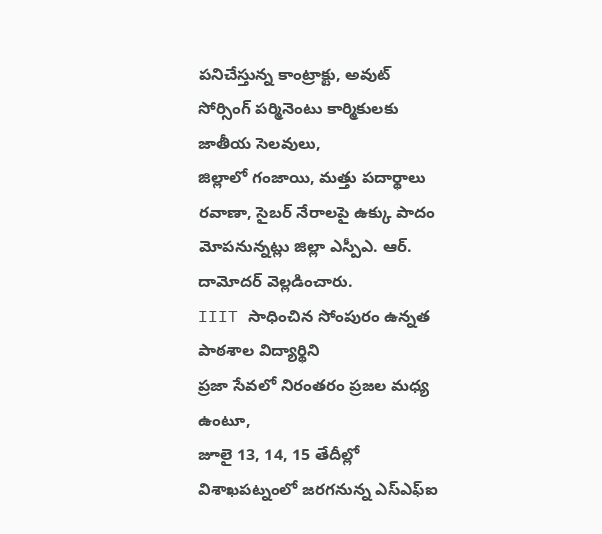పనిచేస్తున్న కాంట్రాక్టు, అవుట్ సోర్సింగ్ పర్మినెంటు కార్మికులకు జాతీయ సెలవులు,
జిల్లాలో గంజాయి, మత్తు పదార్థాలు రవాణా, సైబర్ నేరాలపై ఉక్కు పాదం మోపనున్నట్లు జిల్లా ఎస్పీఎ. ఆర్. దామోదర్ వెల్లడించారు.
IIIT సాధించిన సోంపురం ఉన్నత పాఠశాల విద్యార్థిని
ప్రజా సేవలో నిరంతరం ప్రజల మధ్య ఉంటూ,
జూలై 13, 14, 15 తేదీల్లో విశాఖపట్నంలో జరగనున్న ఎస్ఎఫ్ఐ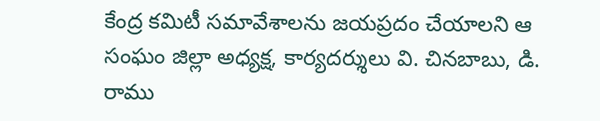కేంద్ర కమిటీ సమావేశాలను జయప్రదం చేయాలని ఆ సంఘం జిల్లా అధ్యక్ష, కార్యదర్శులు వి. చినబాబు, డి. రాము